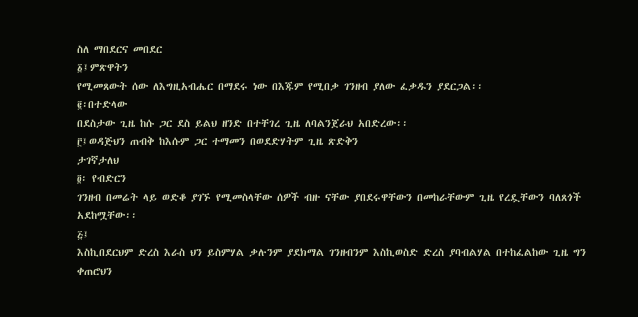ስለ ማበደርና መበደር
፩፤ምጽዋትን
የሚመጸውት ሰው ለእግዚአብሔር በማደሩ ነው በእጁም የሚበቃ ገንዘብ ያለው ፈቃዱን ያደርጋል፡፡
፪፡በተድላው
በደስታው ጊዜ ከሱ ጋር ደስ ይልህ ዘንድ በተቸገረ ጊዜ ለባልንጀራህ አበድረው፡፡
፫፤ወዳጅህን ጠብቅ ከእሱም ጋር ተማመን በወደድሃትም ጊዜ ጽድቅን
ታገኛታለህ
፬፡ የብድርን
ገንዘብ በመሬት ላይ ወድቆ ያገኙ የሚመስላቸው ሰዎች ብዙ ናቸው ያበደሩዋቸውን በመከራቸውም ጊዜ የረዷቸውን ባለጸጎች
አደከሟቸው፡፡
፭፤
እስኪበደርህም ድረስ እራስ ህን ይስምሃል ቃሉንም ያደክማል ገንዘብንም እስኪወስድ ድረስ ያባብልሃል በተከፈልከው ጊዜ ግን
ቀጠሮህን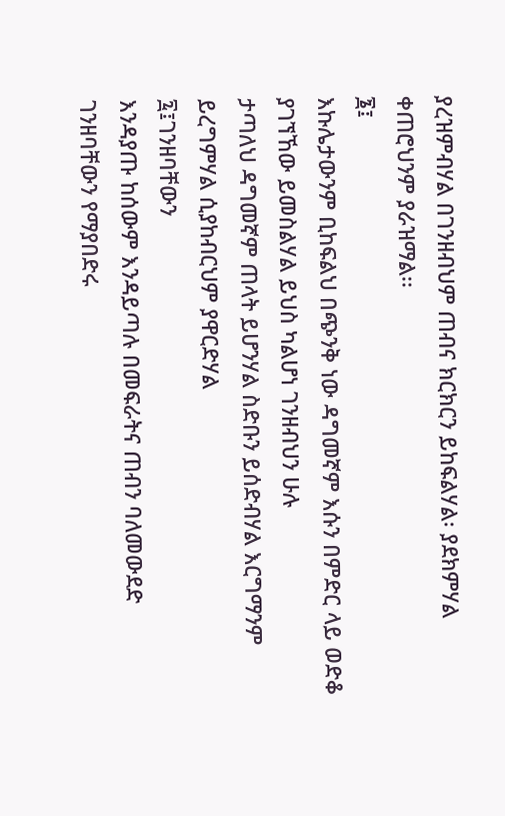ያረዝምብሃል በገንዘብህም ጠብና ክርክርን ይከፍልሃል፡ ያደክምሃል ቀጠሮህንም ያራዝማል፡፡
፮፤
እኩሌታውንም ቢከፍልህ በጭንቅ ነው ዳግመኛም እሱን በምድር ላይ ወድቆ ያገኘኸው ይመስልሃል ይህስ ካልሆነ ገንዘብህን ሁሉ
ታጣለህ ዳግመኛም ጠላት ይሆንሃል ስድቡን ይሰድብሃል እርግማንም ይረግምሃል ሲያከብርህም ያዋርድሃል
፯፤ገንዘባቸውን
እንዳያጡ ከሰውም እንዳይጣሉ በመፍራትና ጠብን ባለመውደድ ገንዘባቸውን የማያበድሩ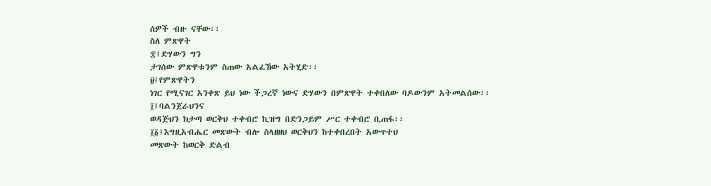ሰዎች ብዙ ናቸው፡፡
ስለ ምጽዋት
፰፤ድሃውን ግን
ታገሰው ምጽዋቱንም ስጠው አልፈኸው አትሂድ፡፡
፱፤የምጽዋትን
ነገር የሚናገር አንቀጽ ይህ ነው ችጋረኛ ነውና ድሃውን በምጽዋት ተቀበለው ባዶውንም አትመልሰው፡፡
፲፤ባልንጀራህንና
ወዳጅህን ክታጣ ወርቅህ ተቀብሮ ኪዝግ በድንጋይም ሥር ተቀብሮ ቢጠፋ፡፡
፲፩፤እግዚአብሔር መጽውት ብሎ ስላዘዘህ ወርቅህን ከተቀበረበት አውጥተህ
መጽውት ከወርቅ ድልብ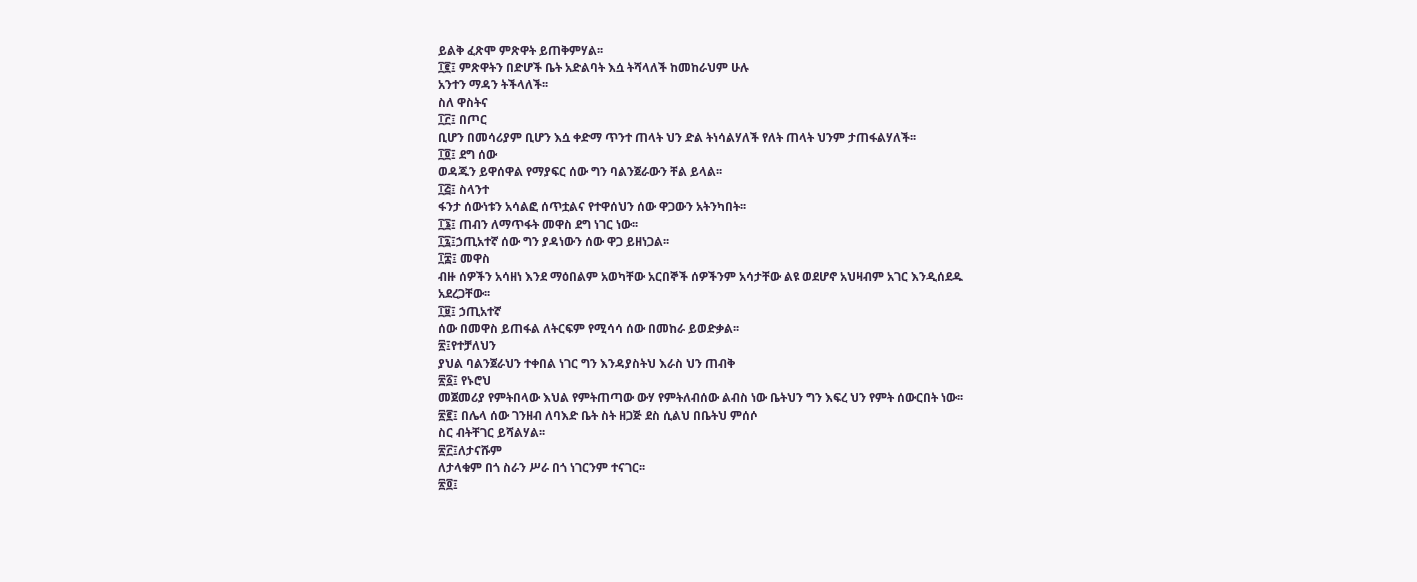ይልቅ ፈጽሞ ምጽዋት ይጠቅምሃል፡፡
፲፪፤ ምጽዋትን በድሆች ቤት አድልባት እሷ ትሻላለች ከመከራህም ሁሉ
አንተን ማዳን ትችላለች፡፡
ስለ ዋስትና
፲፫፤ በጦር
ቢሆን በመሳሪያም ቢሆን እሷ ቀድማ ጥንተ ጠላት ህን ድል ትነሳልሃለች የለት ጠላት ህንም ታጠፋልሃለች፡፡
፲፬፤ ደግ ሰው
ወዳጁን ይዋሰዋል የማያፍር ሰው ግን ባልንጀራውን ቸል ይላል፡፡
፲፭፤ ስላንተ
ፋንታ ሰውነቱን አሳልፎ ሰጥቷልና የተዋሰህን ሰው ዋጋውን አትንካበት፡፡
፲፮፤ ጠብን ለማጥፋት መዋስ ደግ ነገር ነው፡፡
፲፯፤ኃጢአተኛ ሰው ግን ያዳነውን ሰው ዋጋ ይዘነጋል፡፡
፲፰፤ መዋስ
ብዙ ሰዎችን አሳዘነ እንደ ማዕበልም አወካቸው አርበኞች ሰዎችንም አሳታቸው ልዩ ወደሆኖ አህዛብም አገር እንዲሰደዱ
አደረጋቸው፡፡
፲፱፤ ኃጢአተኛ
ሰው በመዋስ ይጠፋል ለትርፍም የሚሳሳ ሰው በመከራ ይወድቃል፡፡
፳፤የተቻለህን
ያህል ባልንጀራህን ተቀበል ነገር ግን እንዳያስትህ እራስ ህን ጠብቅ
፳፩፤ የኑሮህ
መጀመሪያ የምትበላው እህል የምትጠጣው ውሃ የምትለብሰው ልብስ ነው ቤትህን ግን እፍረ ህን የምት ሰውርበት ነው፡፡
፳፪፤ በሌላ ሰው ገንዘብ ለባእድ ቤት ስት ዘጋጅ ደስ ሲልህ በቤትህ ምሰሶ
ስር ብትቸገር ይሻልሃል፡፡
፳፫፤ለታናሹም
ለታላቁም በጎ ስራን ሥራ በጎ ነገርንም ተናገር፡፡
፳፬፤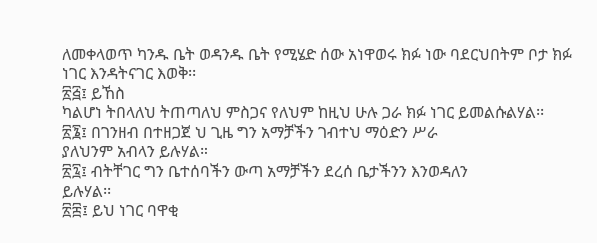ለመቀላወጥ ካንዱ ቤት ወዳንዱ ቤት የሚሄድ ሰው አነዋወሩ ክፉ ነው ባደርህበትም ቦታ ክፉ ነገር እንዳትናገር እወቅ፡፡
፳፭፤ ይኸስ
ካልሆነ ትበላለህ ትጠጣለህ ምስጋና የለህም ከዚህ ሁሉ ጋራ ክፉ ነገር ይመልሱልሃል፡፡
፳፮፤ በገንዘብ በተዘጋጀ ህ ጊዜ ግን አማቻችን ገብተህ ማዕድን ሥራ
ያለህንም አብላን ይሉሃል።
፳፯፤ ብትቸገር ግን ቤተሰባችን ውጣ አማቻችን ደረሰ ቤታችንን እንወዳለን
ይሉሃል፡፡
፳፰፤ ይህ ነገር ባዋቂ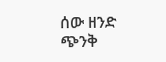ሰው ዘንድ ጭንቅ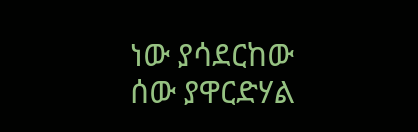ነው ያሳደርከው ሰው ያዋርድሃል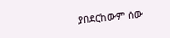ያበደርከውም ሰው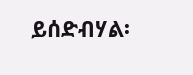ይሰድብሃል፡